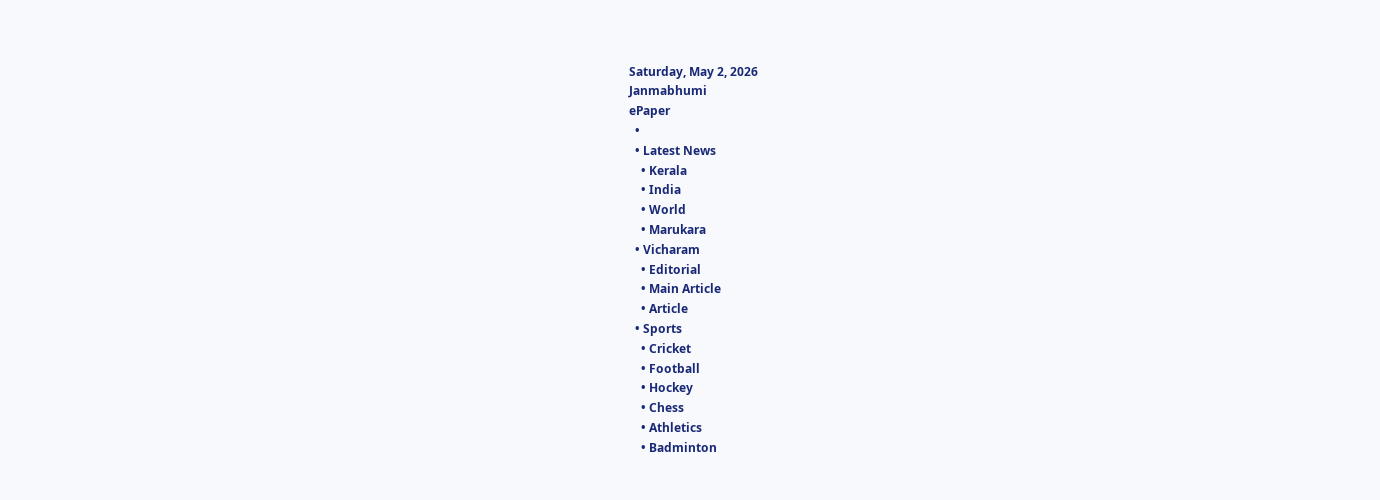Saturday, May 2, 2026
Janmabhumi
ePaper
  •
  • Latest News
    • Kerala
    • India
    • World
    • Marukara
  • Vicharam
    • Editorial
    • Main Article
    • Article
  • Sports
    • Cricket
    • Football
    • Hockey
    • Chess
    • Athletics
    • Badminton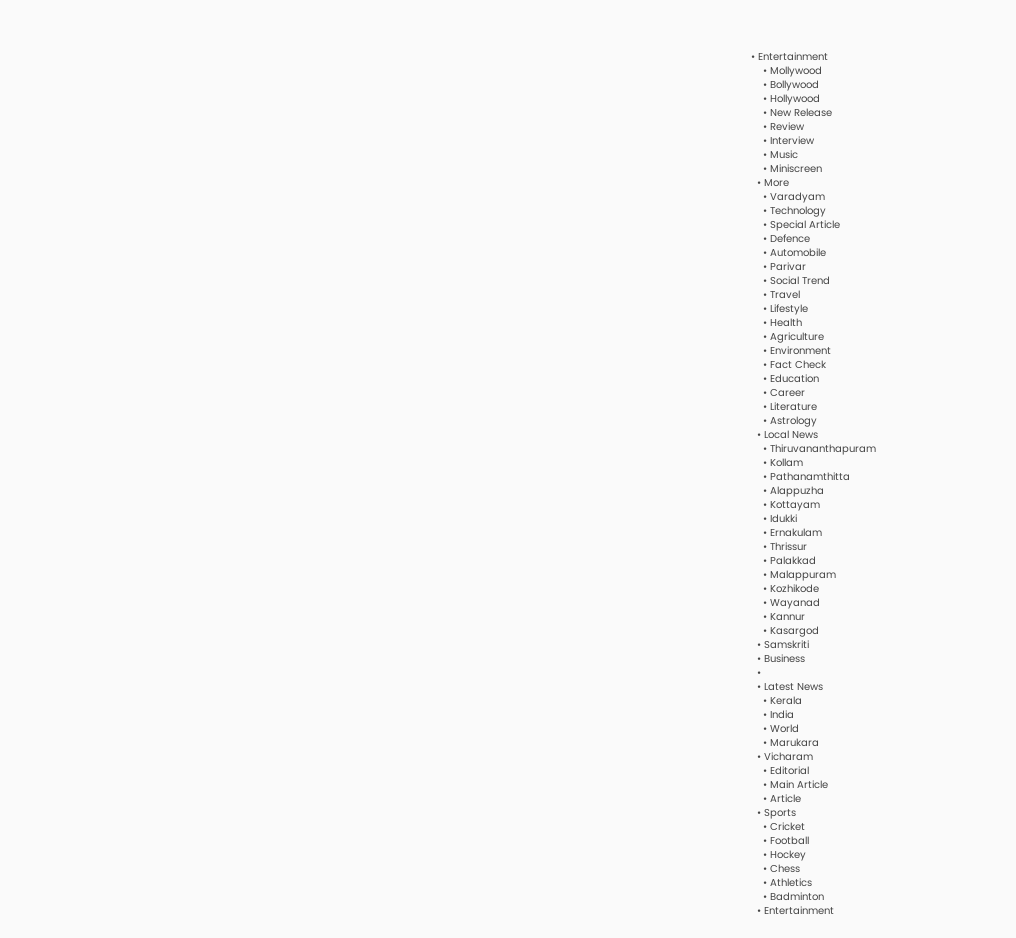• Entertainment
    • Mollywood
    • Bollywood
    • Hollywood
    • New Release
    • Review
    • Interview
    • Music
    • Miniscreen
  • More
    • Varadyam
    • Technology
    • Special Article
    • Defence
    • Automobile
    • Parivar
    • Social Trend
    • Travel
    • Lifestyle
    • Health
    • Agriculture
    • Environment
    • Fact Check
    • Education
    • Career
    • Literature
    • Astrology
  • Local News
    • Thiruvananthapuram
    • Kollam
    • Pathanamthitta
    • Alappuzha
    • Kottayam
    • Idukki
    • Ernakulam
    • Thrissur
    • Palakkad
    • Malappuram
    • Kozhikode
    • Wayanad
    • Kannur
    • Kasargod
  • Samskriti
  • Business
  •
  • Latest News
    • Kerala
    • India
    • World
    • Marukara
  • Vicharam
    • Editorial
    • Main Article
    • Article
  • Sports
    • Cricket
    • Football
    • Hockey
    • Chess
    • Athletics
    • Badminton
  • Entertainment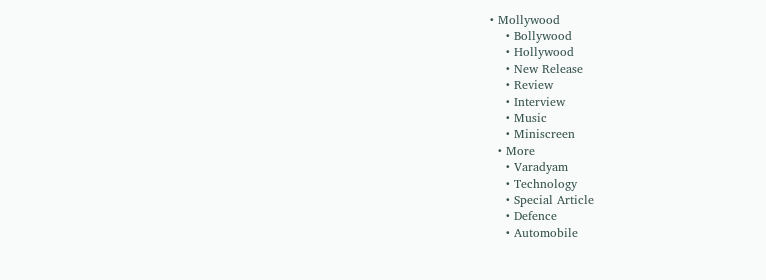• Mollywood
    • Bollywood
    • Hollywood
    • New Release
    • Review
    • Interview
    • Music
    • Miniscreen
  • More
    • Varadyam
    • Technology
    • Special Article
    • Defence
    • Automobile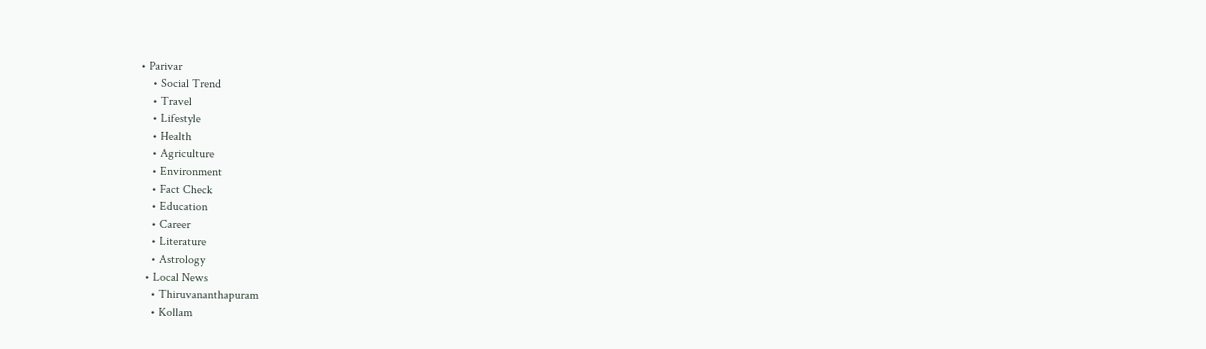• Parivar
    • Social Trend
    • Travel
    • Lifestyle
    • Health
    • Agriculture
    • Environment
    • Fact Check
    • Education
    • Career
    • Literature
    • Astrology
  • Local News
    • Thiruvananthapuram
    • Kollam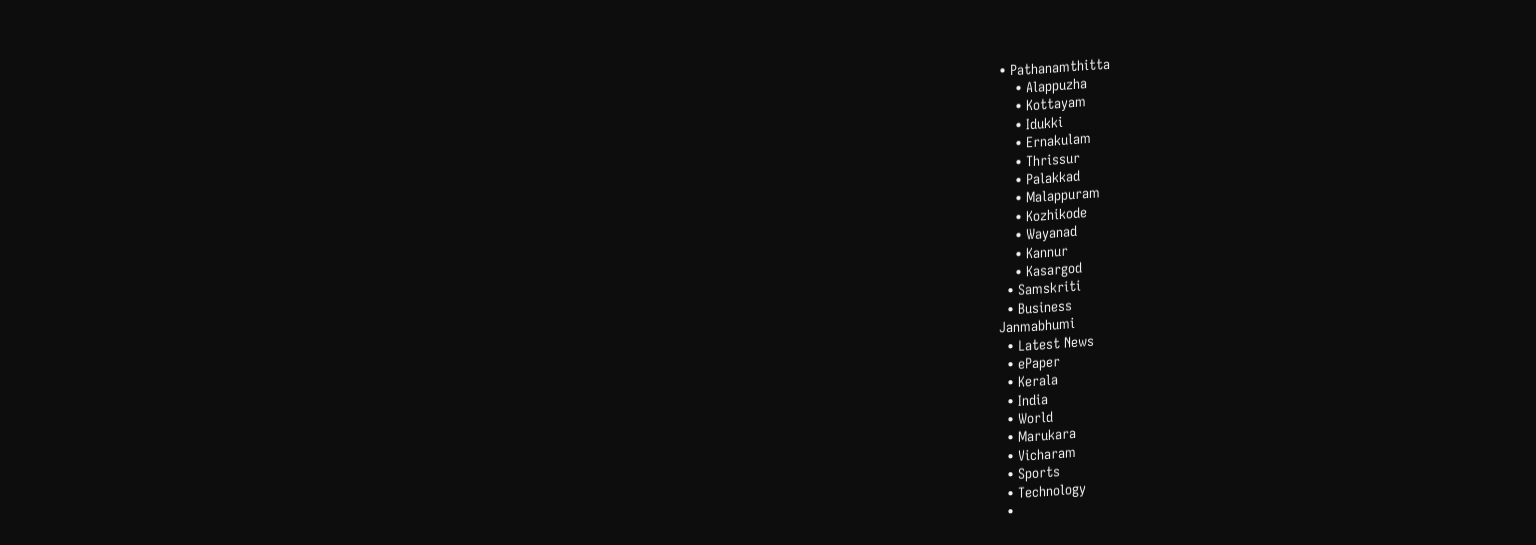• Pathanamthitta
    • Alappuzha
    • Kottayam
    • Idukki
    • Ernakulam
    • Thrissur
    • Palakkad
    • Malappuram
    • Kozhikode
    • Wayanad
    • Kannur
    • Kasargod
  • Samskriti
  • Business
Janmabhumi
  • Latest News
  • ePaper
  • Kerala
  • India
  • World
  • Marukara
  • Vicharam
  • Sports
  • Technology
  •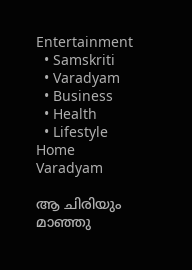Entertainment
  • Samskriti
  • Varadyam
  • Business
  • Health
  • Lifestyle
Home Varadyam

ആ ചിരിയും മാഞ്ഞു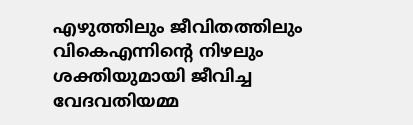എഴുത്തിലും ജീവിതത്തിലും വികെഎന്നിന്റെ നിഴലും ശക്തിയുമായി ജീവിച്ച വേദവതിയമ്മ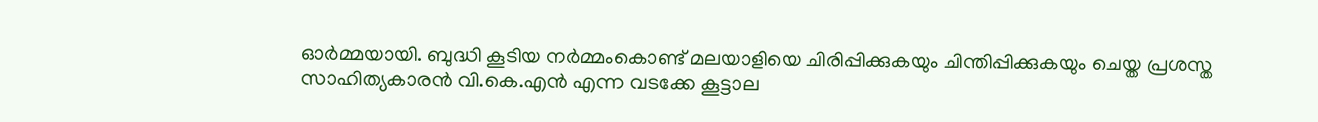ഓര്‍മ്മയായി. ബുദ്ധി കൂടിയ നര്‍മ്മംകൊണ്ട് മലയാളിയെ ചിരിപ്പിക്കുകയും ചിന്തിപ്പിക്കുകയും ചെയ്ത പ്രശസ്ത സാഹിത്യകാരന്‍ വി.കെ.എന്‍ എന്ന വടക്കേ കൂട്ടാല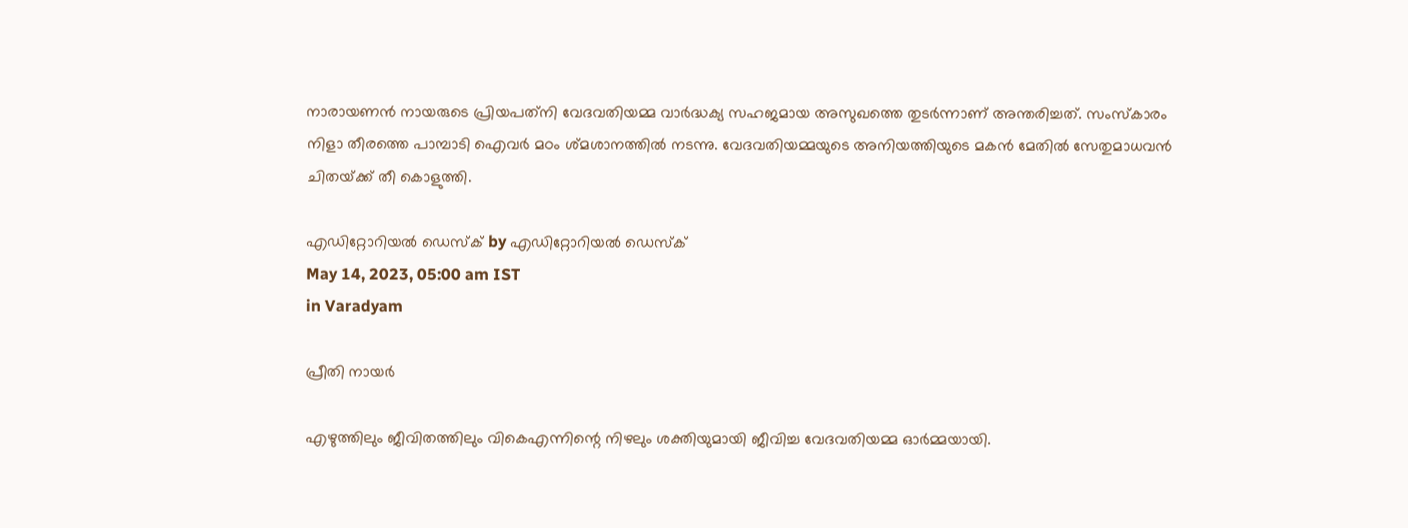നാരായണന്‍ നായരുടെ പ്രിയപത്‌നി വേദവതിയമ്മ വാര്‍ദ്ധക്യ സഹജമായ അസുഖത്തെ തുടര്‍ന്നാണ് അന്തരിച്ചത്. സംസ്‌കാരം നിളാ തീരത്തെ പാമ്പാടി ഐവര്‍ മഠം ശ്മശാനത്തില്‍ നടന്നു. വേദവതിയമ്മയുടെ അനിയത്തിയുടെ മകന്‍ മേതില്‍ സേതുമാധവന്‍ ചിതയ്‌ക്ക് തീ കൊളുത്തി.

എഡിറ്റോറിയൽ ഡെസ്ക് by എഡിറ്റോറിയൽ ഡെസ്ക്
May 14, 2023, 05:00 am IST
in Varadyam

പ്രീതി നായര്‍

എഴുത്തിലും ജീവിതത്തിലും വികെഎന്നിന്റെ നിഴലും ശക്തിയുമായി ജീവിച്ച വേദവതിയമ്മ ഓര്‍മ്മയായി.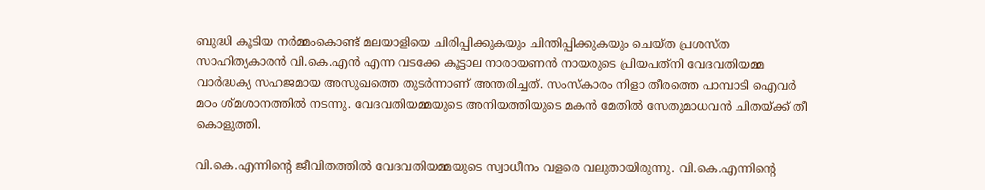ബുദ്ധി കൂടിയ നര്‍മ്മംകൊണ്ട് മലയാളിയെ ചിരിപ്പിക്കുകയും ചിന്തിപ്പിക്കുകയും ചെയ്ത പ്രശസ്ത സാഹിത്യകാരന്‍ വി.കെ.എന്‍ എന്ന വടക്കേ കൂട്ടാല നാരായണന്‍ നായരുടെ പ്രിയപത്‌നി വേദവതിയമ്മ വാര്‍ദ്ധക്യ സഹജമായ അസുഖത്തെ തുടര്‍ന്നാണ് അന്തരിച്ചത്. സംസ്‌കാരം നിളാ തീരത്തെ പാമ്പാടി ഐവര്‍ മഠം ശ്മശാനത്തില്‍ നടന്നു. വേദവതിയമ്മയുടെ അനിയത്തിയുടെ മകന്‍ മേതില്‍ സേതുമാധവന്‍ ചിതയ്‌ക്ക് തീ കൊളുത്തി.

വി.കെ.എന്നിന്റെ ജീവിതത്തില്‍ വേദവതിയമ്മയുടെ സ്വാധീനം വളരെ വലുതായിരുന്നു. വി.കെ.എന്നിന്റെ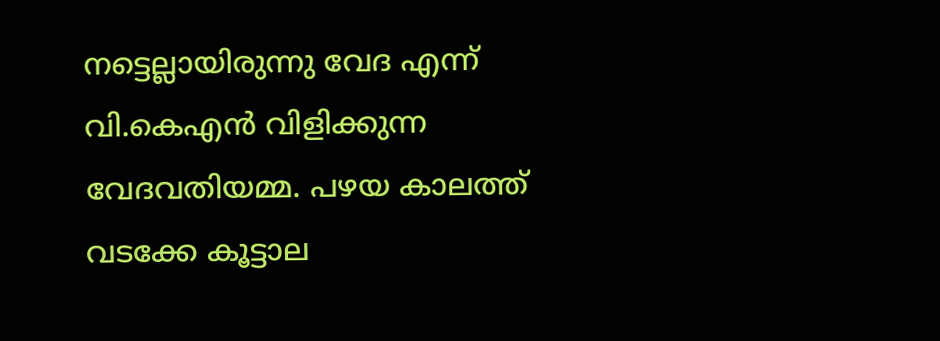നട്ടെല്ലായിരുന്നു വേദ എന്ന് വി.കെഎന്‍ വിളിക്കുന്ന വേദവതിയമ്മ. പഴയ കാലത്ത് വടക്കേ കൂട്ടാല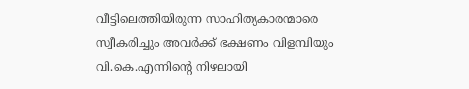വീട്ടിലെത്തിയിരുന്ന സാഹിത്യകാരന്മാരെ സ്വീകരിച്ചും അവര്‍ക്ക് ഭക്ഷണം വിളമ്പിയും വി.കെ.എന്നിന്റെ നിഴലായി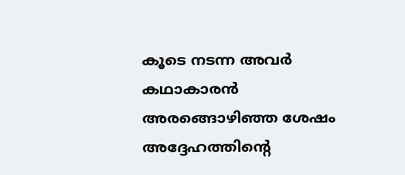കൂടെ നടന്ന അവര്‍ കഥാകാരന്‍ അരങ്ങൊഴിഞ്ഞ ശേഷം അദ്ദേഹത്തിന്റെ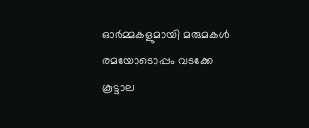ഓര്‍മ്മകളുമായി മരുമകള്‍ രമയോടൊപ്പം വടക്കേ കൂട്ടാല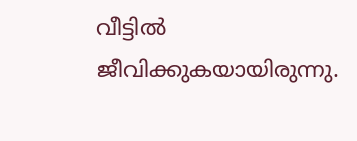വീട്ടില്‍ ജീവിക്കുകയായിരുന്നു.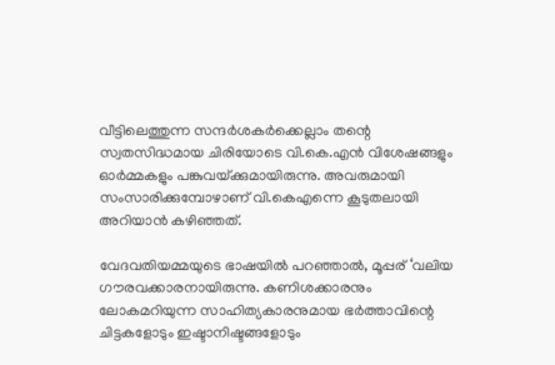വീട്ടിലെത്തുന്ന സന്ദര്‍ശകര്‍ക്കെല്ലാം തന്റെ സ്വതസിദ്ധമായ ചിരിയോടെ വി.കെ.എന്‍ വിശേഷങ്ങളും ഓര്‍മ്മകളും പങ്കുവയ്‌ക്കുമായിരുന്നു. അവരുമായി സംസാരിക്കുമ്പോഴാണ് വി.കെഎന്നെ കൂടുതലായി അറിയാന്‍ കഴിഞ്ഞത്.

വേദവതിയമ്മയുടെ ഭാഷയില്‍ പറഞ്ഞാല്‍, മൂപ്പര് ‘വലിയ ഗൗരവക്കാരനായിരുന്നു. കണിശക്കാരനും ലോകമറിയുന്ന സാഹിത്യകാരനുമായ ഭര്‍ത്താവിന്റെ ചിട്ടകളോടും ഇഷ്ടാനിഷ്ടങ്ങളോടും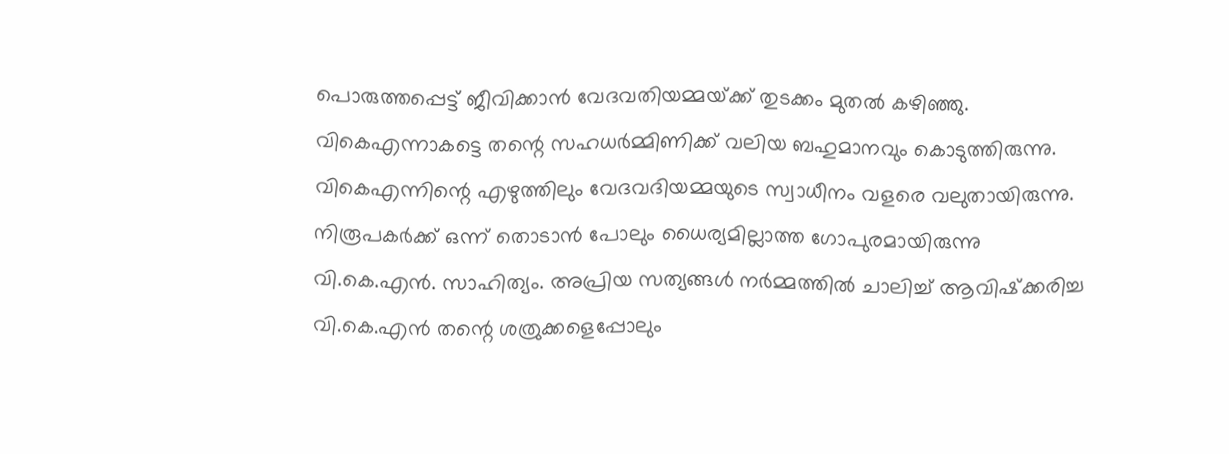പൊരുത്തപ്പെട്ട് ജീവിക്കാന്‍ വേദവതിയമ്മയ്‌ക്ക് തുടക്കം മുതല്‍ കഴിഞ്ഞു. വികെഎന്നാകട്ടെ തന്റെ സഹധര്‍മ്മിണിക്ക് വലിയ ബഹുമാനവും കൊടുത്തിരുന്നു. വികെഎന്നിന്റെ എഴുത്തിലും വേദവദിയമ്മയുടെ സ്വാധീനം വളരെ വലുതായിരുന്നു. നിരൂപകര്‍ക്ക് ഒന്ന് തൊടാന്‍ പോലും ധൈര്യമില്ലാത്ത ഗോപുരമായിരുന്നു വി.കെ.എന്‍. സാഹിത്യം. അപ്രിയ സത്യങ്ങള്‍ നര്‍മ്മത്തില്‍ ചാലിച്ച് ആവിഷ്‌ക്കരിച്ച വി.കെ.എന്‍ തന്റെ ശത്രുക്കളെപ്പോലും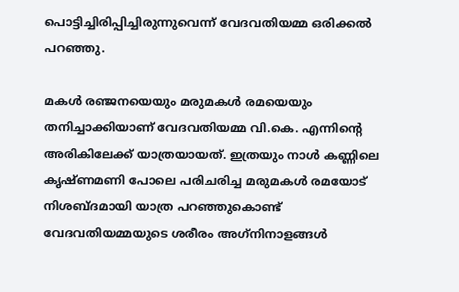പൊട്ടിച്ചിരിപ്പിച്ചിരുന്നുവെന്ന് വേദവതിയമ്മ ഒരിക്കല്‍ പറഞ്ഞു.

മകള്‍ രഞ്ജനയെയും മരുമകള്‍ രമയെയും തനിച്ചാക്കിയാണ് വേദവതിയമ്മ വി.കെ. എന്നിന്റെ അരികിലേക്ക് യാത്രയായത്. ഇത്രയും നാള്‍ കണ്ണിലെ കൃഷ്ണമണി പോലെ പരിചരിച്ച മരുമകള്‍ രമയോട് നിശബ്ദമായി യാത്ര പറഞ്ഞുകൊണ്ട് വേദവതിയമ്മയുടെ ശരീരം അഗ്‌നിനാളങ്ങള്‍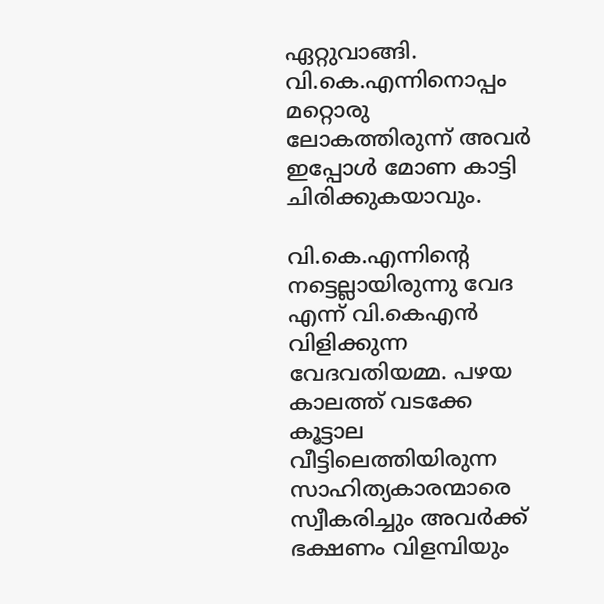ഏറ്റുവാങ്ങി. വി.കെ.എന്നിനൊപ്പം മറ്റൊരു ലോകത്തിരുന്ന് അവര്‍ ഇപ്പോള്‍ മോണ കാട്ടി ചിരിക്കുകയാവും.

വി.കെ.എന്നിന്റെ നട്ടെല്ലായിരുന്നു വേദ എന്ന് വി.കെഎന്‍ വിളിക്കുന്ന വേദവതിയമ്മ. പഴയ കാലത്ത് വടക്കേ കൂട്ടാല വീട്ടിലെത്തിയിരുന്ന സാഹിത്യകാരന്മാരെ സ്വീകരിച്ചും അവര്‍ക്ക് ഭക്ഷണം വിളമ്പിയും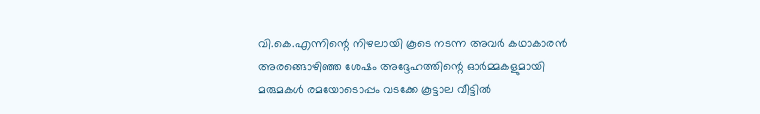വി.കെ.എന്നിന്റെ നിഴലായി കൂടെ നടന്ന അവര്‍ കഥാകാരന്‍ അരങ്ങൊഴിഞ്ഞ ശേഷം അദ്ദേഹത്തിന്റെ ഓര്‍മ്മകളുമായി മരുമകള്‍ രമയോടൊപ്പം വടക്കേ കൂട്ടാല വീട്ടില്‍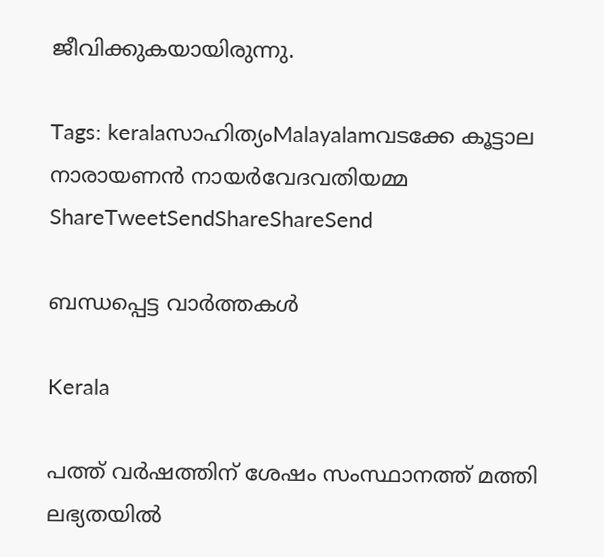ജീവിക്കുകയായിരുന്നു.

Tags: keralaസാഹിത്യംMalayalamവടക്കേ കൂട്ടാല നാരായണന്‍ നായര്‍വേദവതിയമ്മ
ShareTweetSendShareShareSend

ബന്ധപ്പെട്ട വാര്‍ത്തകള്‍

Kerala

പത്ത് വർഷത്തിന് ശേഷം സംസ്ഥാനത്ത് മത്തി ലഭ്യതയിൽ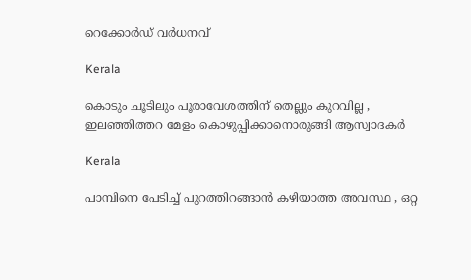റെക്കോർഡ് വർധനവ്

Kerala

കൊടും ചൂടിലും പൂരാവേശത്തിന് തെല്ലും കുറവില്ല , ഇലഞ്ഞിത്തറ മേളം കൊഴുപ്പിക്കാനൊരുങ്ങി ആസ്വാദകർ

Kerala

പാമ്പിനെ പേടിച്ച് പുറത്തിറങ്ങാൻ കഴിയാത്ത അവസ്ഥ , ഒറ്റ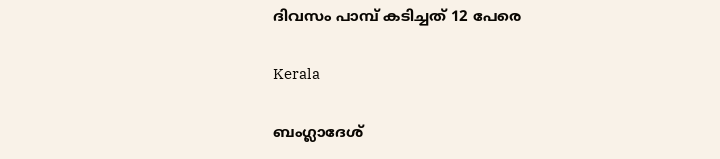ദിവസം പാമ്പ് കടിച്ചത് 12 പേരെ

Kerala

ബംഗ്ലാദേശ്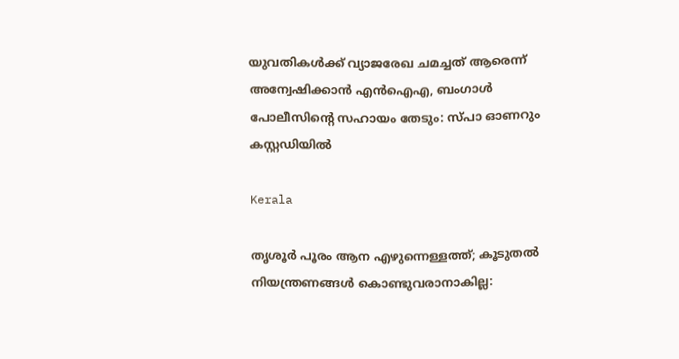യുവതികൾക്ക് വ്യാജരേഖ ചമച്ചത് ആരെന്ന് അന്വേഷിക്കാൻ എൻഐഎ, ബംഗാൾ പോലീസിന്റെ സഹായം തേടും: സ്പാ ഓണറും കസ്റ്റഡിയിൽ

Kerala

തൃശൂർ പൂരം ആന എഴുന്നെള്ളത്ത്; കൂടുതൽ നിയന്ത്രണങ്ങൾ കൊണ്ടുവരാനാകില്ല: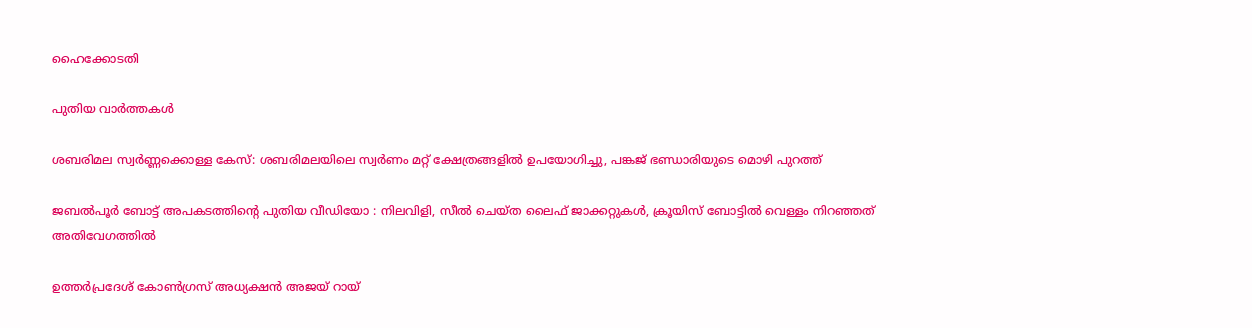ഹൈക്കോടതി

പുതിയ വാര്‍ത്തകള്‍

ശബരിമല സ്വർണ്ണക്കൊള്ള കേസ്: ശബരിമലയിലെ സ്വർണം മറ്റ് ക്ഷേത്രങ്ങളിൽ ഉപയോഗിച്ചു, പങ്കജ് ഭണ്ഡാരിയുടെ മൊഴി പുറത്ത്

ജബൽപൂർ ബോട്ട് അപകടത്തിന്റെ പുതിയ വീഡിയോ : നിലവിളി, സീൽ ചെയ്ത ലൈഫ് ജാക്കറ്റുകൾ, ക്രൂയിസ് ബോട്ടിൽ വെള്ളം നിറഞ്ഞത് അതിവേഗത്തിൽ

ഉത്തർപ്രദേശ് കോൺഗ്രസ് അധ്യക്ഷൻ അജയ് റായ്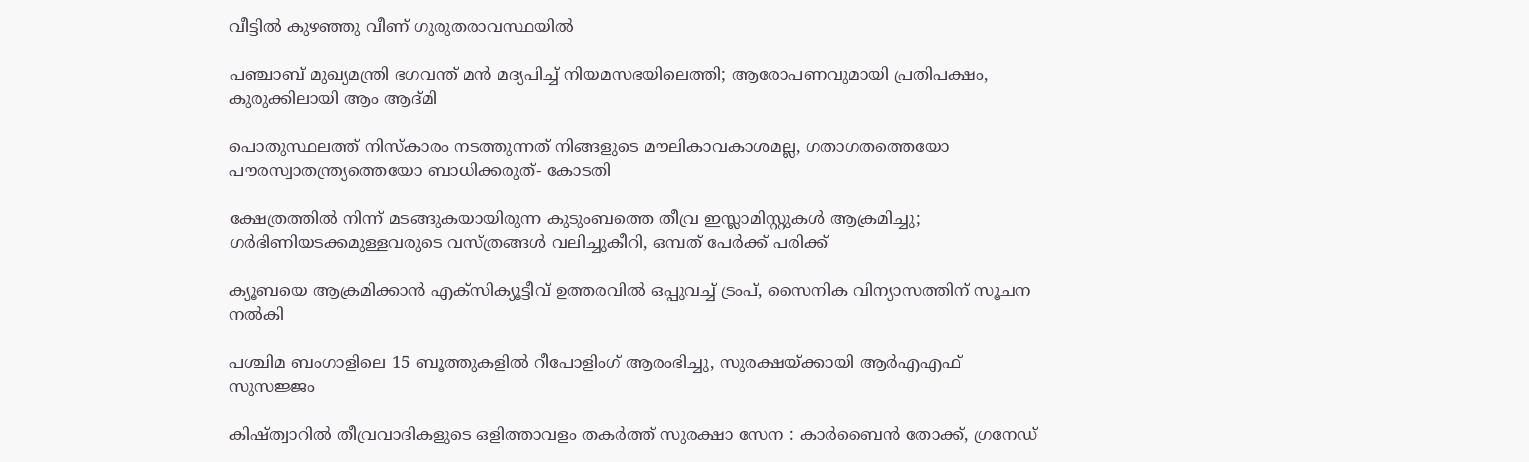വീട്ടിൽ കുഴഞ്ഞു വീണ് ഗുരുതരാവസ്ഥയിൽ

പഞ്ചാബ് മുഖ്യമന്ത്രി ഭഗവന്ത് മൻ മദ്യപിച്ച് നിയമസഭയിലെത്തി; ആരോപണവുമായി പ്രതിപക്ഷം, കുരുക്കിലായി ആം ആദ്മി

പൊതുസ്ഥലത്ത് നിസ്കാരം നടത്തുന്നത് നിങ്ങളുടെ മൗലികാവകാശമല്ല, ഗതാഗതത്തെയോ പൗരസ്വാതന്ത്ര്യത്തെയോ ബാധിക്കരുത്- കോടതി

ക്ഷേത്രത്തിൽ നിന്ന് മടങ്ങുകയായിരുന്ന കുടുംബത്തെ തീവ്ര ഇസ്ലാമിസ്റ്റുകൾ ആക്രമിച്ചു; ഗർഭിണിയടക്കമുള്ളവരുടെ വസ്ത്രങ്ങൾ വലിച്ചുകീറി, ഒമ്പത് പേർക്ക് പരിക്ക്

ക്യൂബയെ ആക്രമിക്കാൻ എക്സിക്യൂട്ടീവ് ഉത്തരവിൽ ഒപ്പുവച്ച് ട്രംപ്, സൈനിക വിന്യാസത്തിന് സൂചന നൽകി

പശ്ചിമ ബംഗാളിലെ 15 ബൂത്തുകളിൽ റീപോളിംഗ് ആരംഭിച്ചു, സുരക്ഷയ്‌ക്കായി ആർ‌എ‌എഫ് സുസജ്ജം

കിഷ്ത്വാറിൽ തീവ്രവാദികളുടെ ഒളിത്താവളം തകർത്ത് സുരക്ഷാ സേന : കാർബൈൻ തോക്ക്, ഗ്രനേഡ്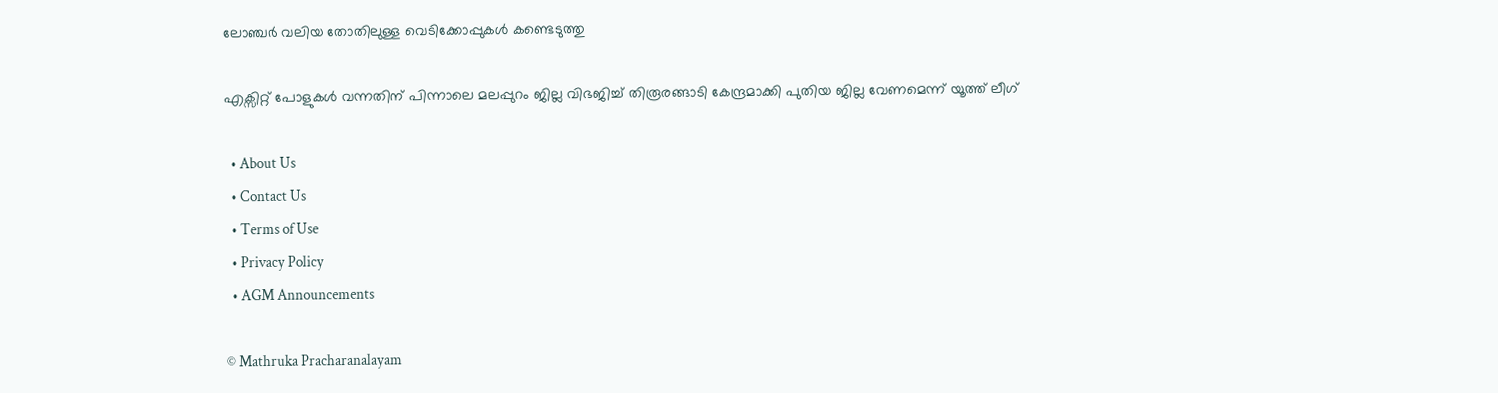ലോഞ്ചർ വലിയ തോതിലുള്ള വെടിക്കോപ്പുകൾ കണ്ടെടുത്തു

എക്സിറ്റ് പോളുകൾ വന്നതിന് പിന്നാലെ മലപ്പുറം ജില്ല വിഭജിച്ച് തിരൂരങ്ങാടി കേന്ദ്രമാക്കി പുതിയ ജില്ല വേണമെന്ന് യൂത്ത് ലീഗ്

  • About Us
  • Contact Us
  • Terms of Use
  • Privacy Policy
  • AGM Announcements

© Mathruka Pracharanalayam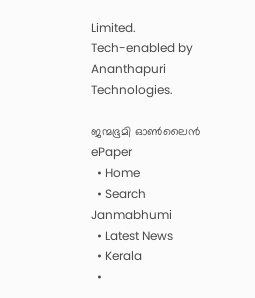Limited.
Tech-enabled by Ananthapuri Technologies.

ജന്മഭൂമി ഓണ്‍ലൈന്‍
ePaper
  • Home
  • Search Janmabhumi
  • Latest News
  • Kerala
  •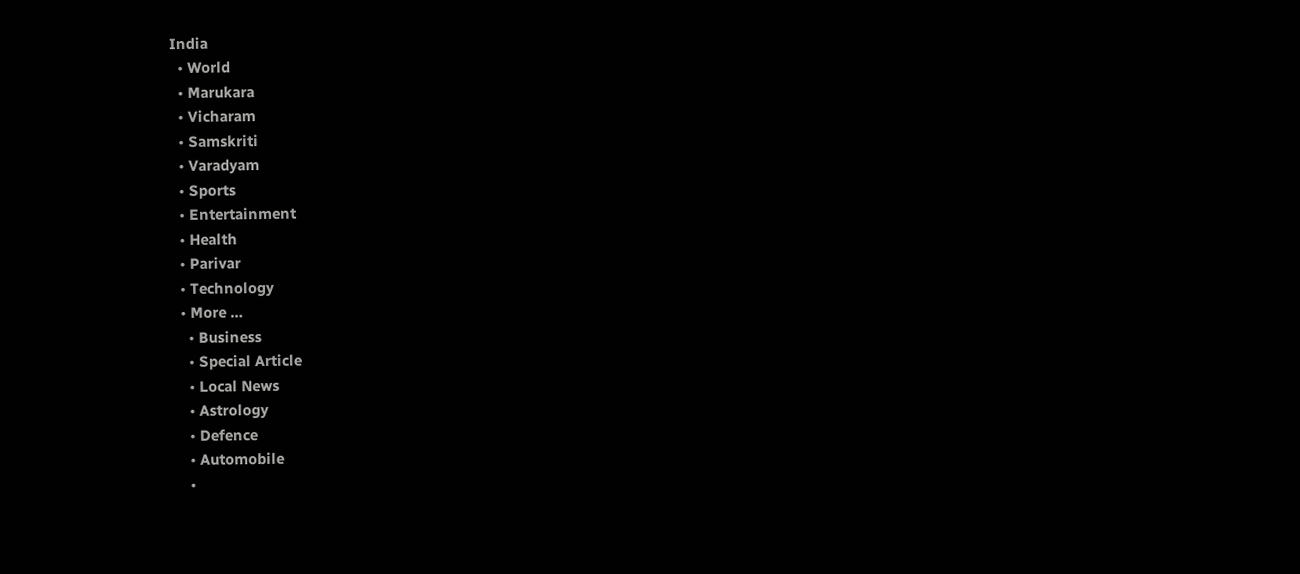India
  • World
  • Marukara
  • Vicharam
  • Samskriti
  • Varadyam
  • Sports
  • Entertainment
  • Health
  • Parivar
  • Technology
  • More …
    • Business
    • Special Article
    • Local News
    • Astrology
    • Defence
    • Automobile
    •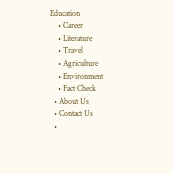Education
    • Career
    • Literature
    • Travel
    • Agriculture
    • Environment
    • Fact Check
  • About Us
  • Contact Us
  •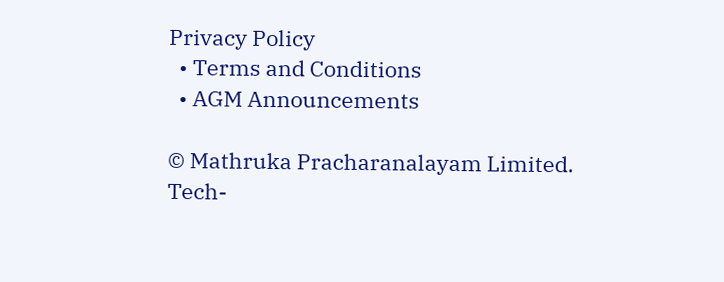Privacy Policy
  • Terms and Conditions
  • AGM Announcements

© Mathruka Pracharanalayam Limited.
Tech-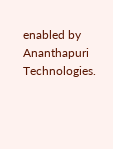enabled by Ananthapuri Technologies.